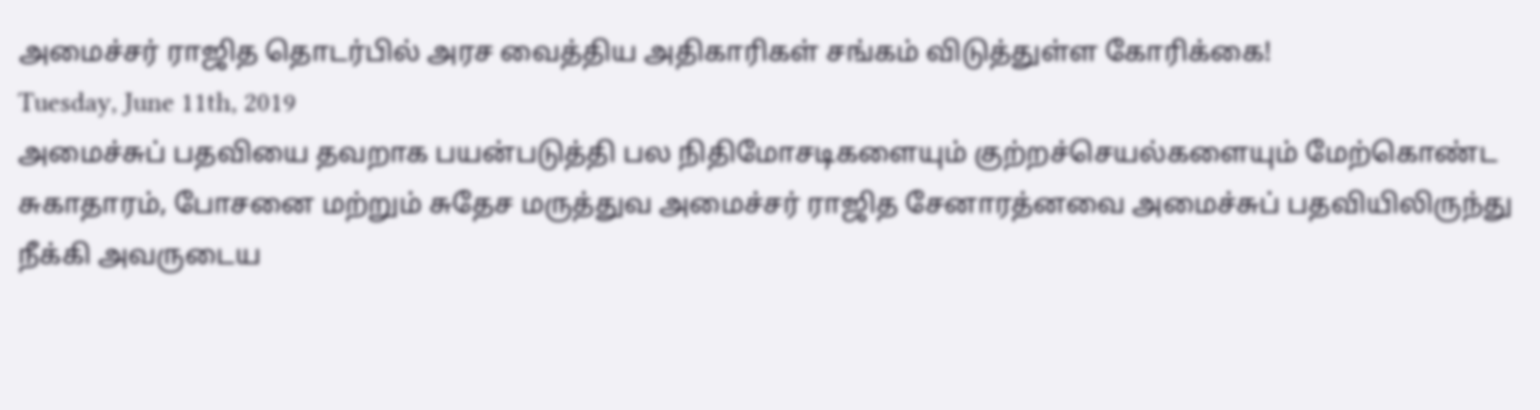அமைச்சர் ராஜித தொடர்பில் அரச வைத்திய அதிகாரிகள் சங்கம் விடுத்துள்ள கோரிக்கை!
Tuesday, June 11th, 2019
அமைச்சுப் பதவியை தவறாக பயன்படுத்தி பல நிதிமோசடிகளையும் குற்றச்செயல்களையும் மேற்கொண்ட சுகாதாரம், போசனை மற்றும் சுதேச மருத்துவ அமைச்சர் ராஜித சேனாரத்னவை அமைச்சுப் பதவியிலிருந்து நீக்கி அவருடைய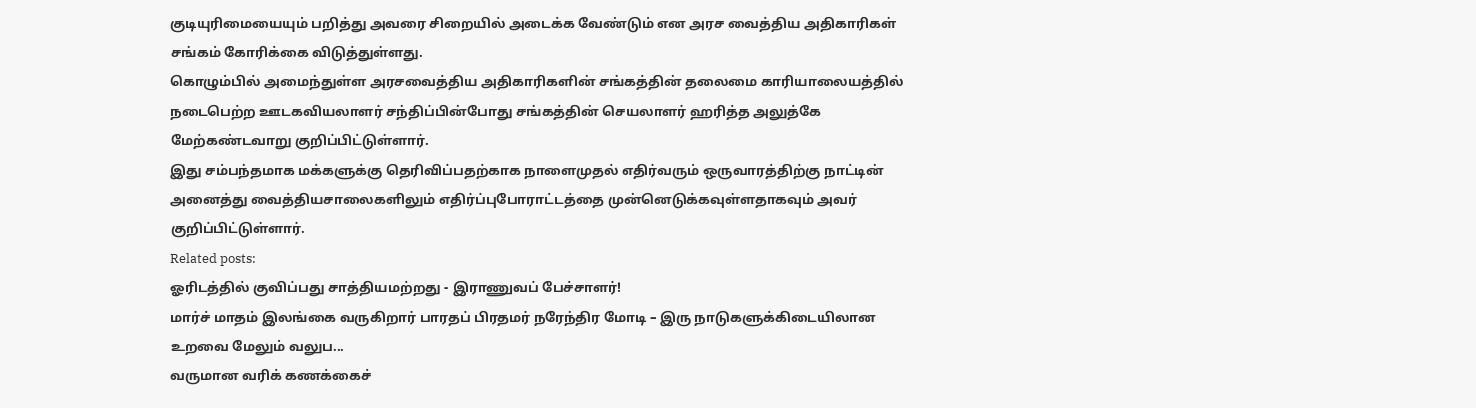குடியுரிமையையும் பறித்து அவரை சிறையில் அடைக்க வேண்டும் என அரச வைத்திய அதிகாரிகள் சங்கம் கோரிக்கை விடுத்துள்ளது.
கொழும்பில் அமைந்துள்ள அரசவைத்திய அதிகாரிகளின் சங்கத்தின் தலைமை காரியாலையத்தில் நடைபெற்ற ஊடகவியலாளர் சந்திப்பின்போது சங்கத்தின் செயலாளர் ஹரித்த அலுத்கே மேற்கண்டவாறு குறிப்பிட்டுள்ளார்.
இது சம்பந்தமாக மக்களுக்கு தெரிவிப்பதற்காக நாளைமுதல் எதிர்வரும் ஒருவாரத்திற்கு நாட்டின் அனைத்து வைத்தியசாலைகளிலும் எதிர்ப்புபோராட்டத்தை முன்னெடுக்கவுள்ளதாகவும் அவர் குறிப்பிட்டுள்ளார்.
Related posts:
ஓரிடத்தில் குவிப்பது சாத்தியமற்றது - இராணுவப் பேச்சாளர்!
மார்ச் மாதம் இலங்கை வருகிறார் பாரதப் பிரதமர் நரேந்திர மோடி – இரு நாடுகளுக்கிடையிலான உறவை மேலும் வலுப...
வருமான வரிக் கணக்கைச்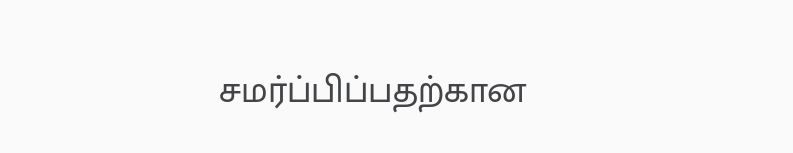சமர்ப்பிப்பதற்கான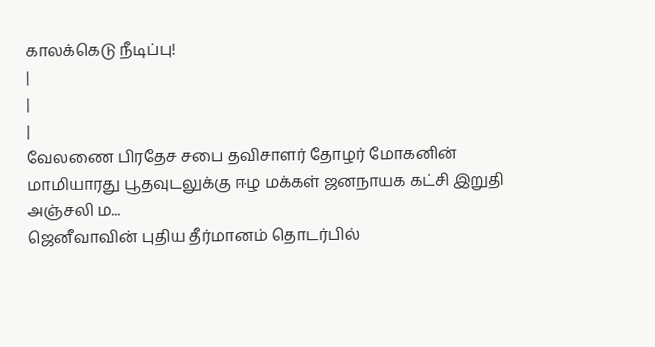காலக்கெடு நீடிப்பு!
|
|
|
வேலணை பிரதேச சபை தவிசாளர் தோழர் மோகனின் மாமியாரது பூதவுடலுக்கு ஈழ மக்கள் ஜனநாயக கட்சி இறுதி அஞ்சலி ம...
ஜெனீவாவின் புதிய தீர்மானம் தொடர்பில்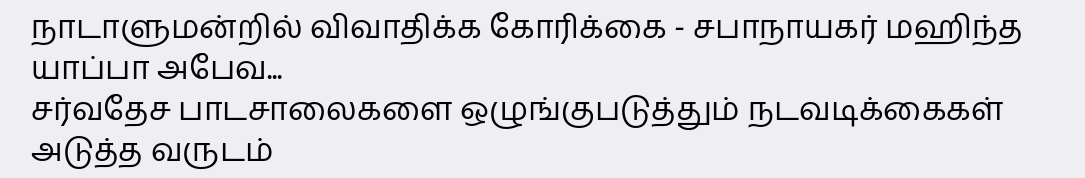நாடாளுமன்றில் விவாதிக்க கோரிக்கை - சபாநாயகர் மஹிந்த யாப்பா அபேவ...
சர்வதேச பாடசாலைகளை ஒழுங்குபடுத்தும் நடவடிக்கைகள் அடுத்த வருடம்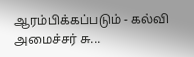ஆரம்பிக்கப்படும் - கல்வி அமைச்சர் சு...